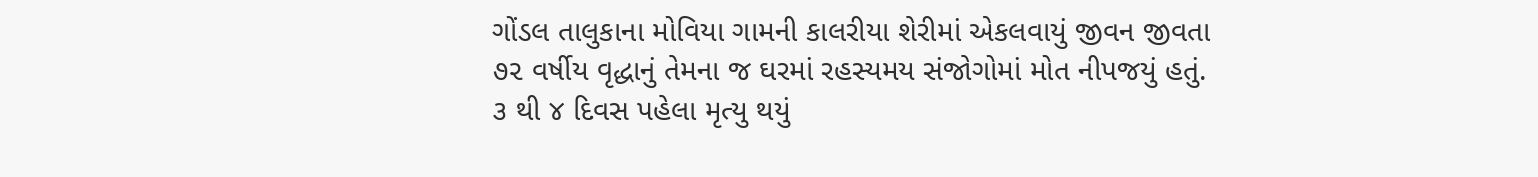ગોંડલ તાલુકાના મોવિયા ગામની કાલરીયા શેરીમાં એકલવાયું જીવન જીવતા ૭૨ વર્ષીય વૃદ્ધાનું તેમના જ ઘરમાં રહસ્યમય સંજોગોમાં મોત નીપજયું હતું. ૩ થી ૪ દિવસ પહેલા મૃત્યુ થયું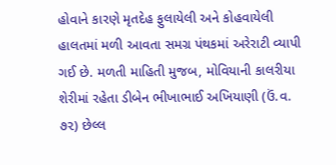હોવાને કારણે મૃતદેહ ફુલાયેલી અને કોહવાયેલી હાલતમાં મળી આવતા સમગ્ર પંથકમાં અરેરાટી વ્યાપી ગઈ છે. મળતી માહિતી મુજબ, મોવિયાની કાલરીયા શેરીમાં રહેતા ડીબેન ભીખાભાઈ અખિયાણી (ઉં.વ. ૭૨) છેલ્લ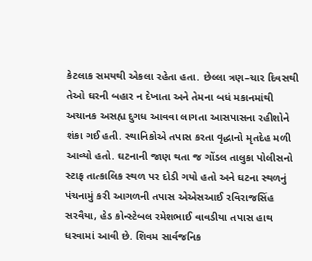કેટલાક સમયથી એકલા રહેતા હતા. છેલ્લા ત્રણ–ચાર દિવસથી તેઓ ઘરની બહાર ન દેખાતા અને તેમના બધં મકાનમાંથી અચાનક અસહ્ય દુગધ આવવા લાગતા આસપાસના રહીશોને શંકા ગઈ હતી. સ્થાનિકોએ તપાસ કરતા વૃદ્ધાનો મૃતદેહ મળી આવ્યો હતો. ઘટનાની જાણ થતા જ ગોંડલ તાલુકા પોલીસનો સ્ટાફ તાત્કાલિક સ્થળ પર દોડી ગયો હતો અને ઘટના સ્થળનું પંચનામું કરી આગળની તપાસ એએસઆઈ રવિરાજસિંહ સરવૈયા, હેડ કોન્સ્ટેબલ રમેશભાઈ વાવડીયા તપાસ હાથ ધરવામાં આવી છે. શિવમ સાર્વજનિક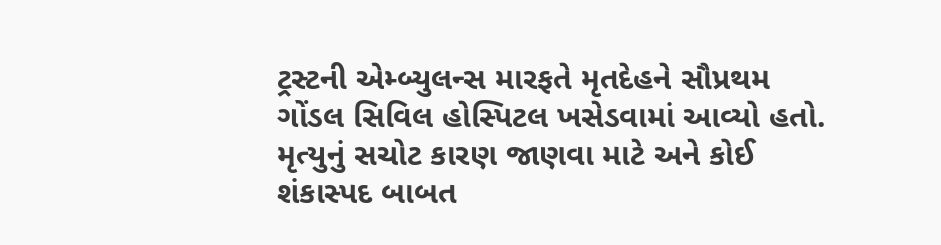ટ્રસ્ટની એમ્બ્યુલન્સ મારફતે મૃતદેહને સૌપ્રથમ ગોંડલ સિવિલ હોસ્પિટલ ખસેડવામાં આવ્યો હતો. મૃત્યુનું સચોટ કારણ જાણવા માટે અને કોઈ શંકાસ્પદ બાબત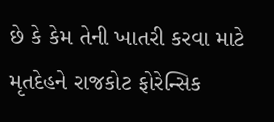છે કે કેમ તેની ખાતરી કરવા માટે મૃતદેહને રાજકોટ ફોરેન્સિક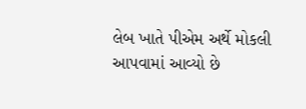લેબ ખાતે પીએમ અર્થે મોકલી આપવામાં આવ્યો છે